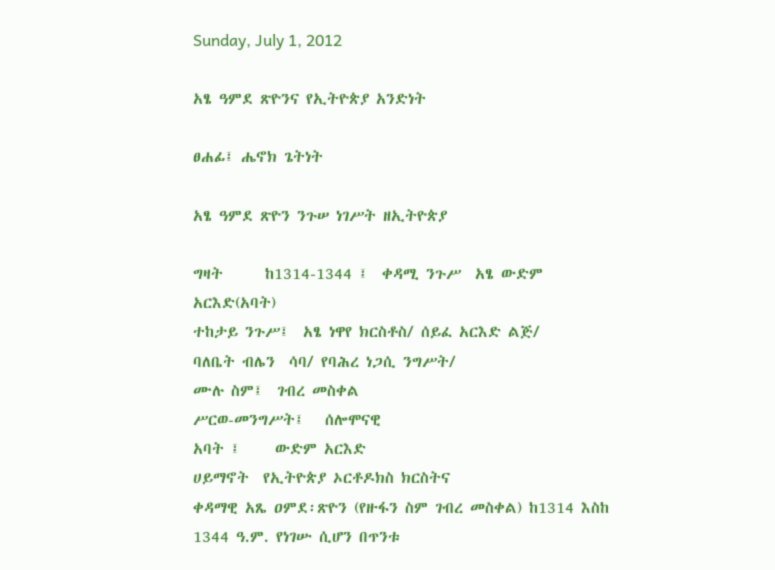Sunday, July 1, 2012

አፄ ዓምደ ጽዮንና የኢትዮጵያ አንድነት

ፀሐፊ፤ ሔኖክ ጌትነት

አፄ ዓምደ ጽዮን ንጉሠ ነገሥት ዘኢትዮጵያ

ግዛት      ከ1314-1344 ፤  ቀዳሚ ንጉሥ  አፄ ውድም አርእድ(አባት)
ተከታይ ንጉሥ፤  አፄ ነዋየ ክርስቶስ/ ሰይፈ አርእድ ልጅ/
ባለቤት ብሌን  ሳባ/ የባሕረ ነጋሲ ንግሥት/
ሙሉ ስም፤  ገብረ መስቀል
ሥርወ-መንግሥት፤   ሰሎሞናዊ
አባት ፤     ውድም አርእድ
ሀይማኖት  የኢትዮጵያ ኦርቶዶክስ ክርስትና
ቀዳማዊ አጼ ዐምደ፡ጽዮን (የዙፋን ስም ገብረ መስቀል) ከ1314 እስከ 1344 ዓ.ም. የነገሡ ሲሆን በጥንቱ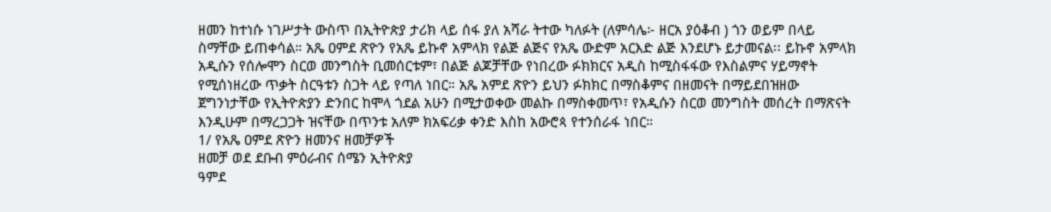ዘመን ከተነሱ ነገሥታት ውስጥ በኢትዮጵያ ታሪክ ላይ ሰፋ ያለ አሻራ ትተው ካለፉት (ለምሳሌ፦ ዘርአ ያዕቆብ ) ጎን ወይም በላይ ስማቸው ይጠቀሳል። አጼ ዐምደ ጽዮን የአጼ ይኩኖ አምላክ የልጅ ልጅና የአጼ ውድም አርእድ ልጅ እንደሆኑ ይታመናል፡፡ ይኩኖ አምላክ አዲሱን የሰሎሞን ስርወ መንግስት ቢመሰርቱም፣ በልጅ ልጆቻቸው የነበረው ፉክክርና አዲስ ከሚስፋፋው የእስልምና ሃይማኖት የሚሰነዘረው ጥቃት ስርዓቱን ስጋት ላይ የጣለ ነበር። አጼ አምደ ጽዮን ይህን ፉክክር በማስቆምና በዘመናት በማይደበዝዘው ጀግንነታቸው የኢትዮጵያን ድንበር ከሞላ ጎደል አሁን በሚታወቀው መልኩ በማስቀመጥ፣ የአዲሱን ስርወ መንግስት መሰረት በማጽናት እንዲሁም በማረጋጋት ዝናቸው በጥንቱ አለም ክአፍሪቃ ቀንድ እስከ አውሮጳ የተንሰራፋ ነበር።
1/ የአጼ ዐምደ ጽዮን ዘመንና ዘመቻዎች
ዘመቻ ወደ ደቡብ ምዕራብና ሰሜን ኢትዮጵያ
ዓምደ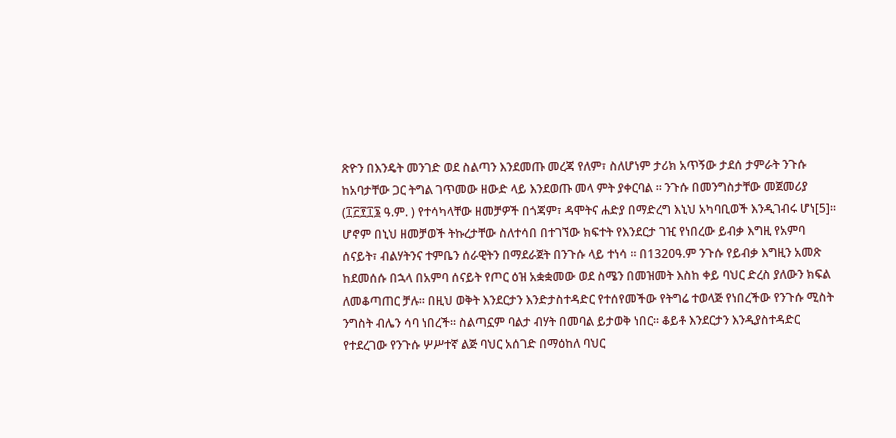ጽዮን በእንዴት መንገድ ወደ ስልጣን እንደመጡ መረጃ የለም፣ ስለሆነም ታሪክ አጥኝው ታደሰ ታምራት ንጉሱ ከአባታቸው ጋር ትግል ገጥመው ዘውድ ላይ እንደወጡ መላ ምት ያቀርባል ። ንጉሱ በመንግስታቸው መጀመሪያ (፲፫፻፲፮ ዓ.ም. ) የተሳካላቸው ዘመቻዎች በጎጃም፣ ዳሞትና ሐድያ በማድረግ እኒህ አካባቢወች እንዲገብሩ ሆነ[5]። ሆኖም በኒህ ዘመቻወች ትኩረታቸው ስለተሳበ በተገኘው ክፍተት የእንደርታ ገዢ የነበረው ይብቃ እግዚ የአምባ ሰናይት፣ ብልሃትንና ተምቤን ሰራዊትን በማደራጀት በንጉሱ ላይ ተነሳ ። በ1320ዓ.ም ንጉሱ የይብቃ እግዚን አመጽ ከደመሰሱ በኋላ በአምባ ሰናይት የጦር ዕዝ አቋቋመው ወደ ስሜን በመዝመት እስከ ቀይ ባህር ድረስ ያለውን ክፍል ለመቆጣጠር ቻሉ። በዚህ ወቅት እንደርታን እንድታስተዳድር የተሰየመችው የትግሬ ተወላጅ የነበረችው የንጉሱ ሚስት ንግስት ብሌን ሳባ ነበረች። ስልጣኗም ባልታ ብሃት በመባል ይታወቅ ነበር። ቆይቶ እንደርታን እንዲያስተዳድር የተደረገው የንጉሱ ሦሥተኛ ልጅ ባህር አሰገድ በማዕከለ ባህር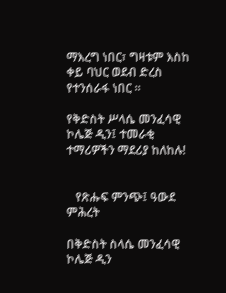ማእረግ ነበር፣ ግዛቱም እስከ ቀይ ባህር ወደብ ድረስ የተንሰራፋ ነበር ።

የቅድስት ሥላሴ መንፈሳዊ ኮሌጅ ዲን፤ ተመራቂ ተማሪዎችን ማደሪያ ከለከሉ!


   የጽሑፍ ምንጭ፤ ዓውደ ምሕረት

በቅድስት ስላሴ መንፈሳዊ ኮሌጅ ዲን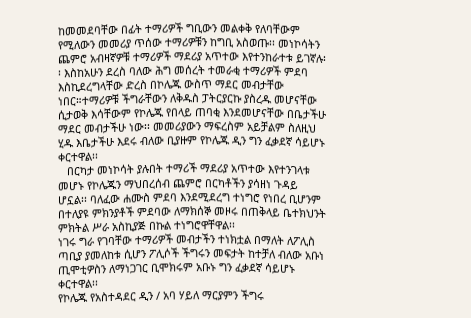ከመመደባቸው በፊት ተማሪዎች ግቢውን መልቀቅ የለባቸውም የሚለውን መመሪያ ጥሰው ተማሪዎቹን ከግቢ አስወጡ፡፡ መነኮሳትን ጨምሮ አብዛኛዎቹ ተማሪዎች ማደሪያ አጥተው እየተንከራተቱ ይገኛሉ፡፡ እስከአሁን ደረስ ባለው ሕግ መሰረት ተመራቂ ተማሪዎች ምደባ እስኪደረግላቸው ድረስ በኮሌጁ ውስጥ ማደር መብታቸው ነበር።ተማሪዎቹ ችግራቸውን ለቅዱስ ፓትርያርኩ ያስረዱ መሆናቸው ሲታወቅ እሳቸውም የኮሌጁ የበላይ ጠባቂ እንደመሆናቸው በቤታችሁ ማደር መብታችሁ ነው፡፡ መመሪያውን ማፍረስም አይቻልም ስለዚህ ሂዱ እቤታችሁ እደሩ ብለው ቢያዙም የኮሌጁ ዲን ግን ፈቃደኛ ሳይሆኑ ቀርተዋል፡፡
   በርካታ መነኮሳት ያሉበት ተማሪች ማደሪያ አጥተው እየተንገላቱ መሆኑ የኮሌጁን ማህበረሰብ ጨምሮ በርካቶችን ያሳዘነ ጉዳይ ሆኗል፡፡ ባለፈው ሐሙስ ምደባ እንደሚደረግ ተነግሮ የነበረ ቢሆንም በተለያዩ ምክንያቶች ምደባው ለማክሰኞ መዞሩ በጠቅላይ ቤተክህንት ምክትል ሥራ አስኪያጅ በኩል ተነግሮዋቸዋል፡፡
ነገሩ ግራ የገባቸው ተማሪዎች መብታችን ተነክቷል በማለት ለፖሊስ ጣቢያ ያመለከቱ ሲሆን ፖሊሶች ችግሩን መፍታት ከተቻለ ብለው አቡነ ጢሞቲዎስን ለማነጋገር ቢሞክሩም አቡኑ ግን ፈቃደኛ ሳይሆኑ ቀርተዋል፡፡
የኮሌጁ የአስተዳደር ዲን / አባ ሃይለ ማርያምን ችግሩ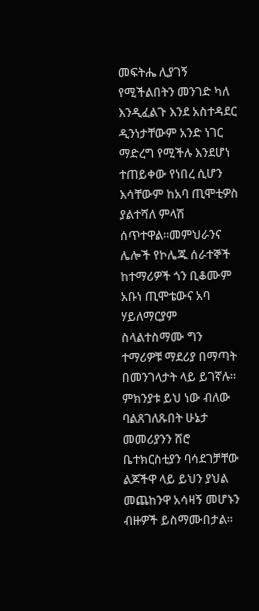መፍትሔ ሊያገኝ የሚችልበትን መንገድ ካለ እንዲፈልጉ እንደ አስተዳደር ዲንነታቸውም አንድ ነገር ማድረግ የሚችሉ እንደሆነ ተጠይቀው የነበረ ሲሆን እሳቸውም ከአባ ጢሞቲዎስ ያልተሻለ ምላሽ ሰጥተዋል።መምህራንና  ሌሎች የኮሌጁ ሰራተኞች ከተማሪዎች ጎን ቢቆሙም አቡነ ጢሞቴውና አባ ሃይለማርያም ስላልተስማሙ ግን ተማሪዎቹ ማደሪያ በማጣት በመንገላታት ላይ ይገኛሉ።
ምክንያቱ ይህ ነው ብለው ባልጸገለጹበት ሁኔታ መመሪያንን ሸሮ ቤተክርስቲያን ባሳደገቻቸው ልጆችዋ ላይ ይህን ያህል መጨከንዋ አሳዛኝ መሆኑን ብዙዎች ይስማሙበታል፡፡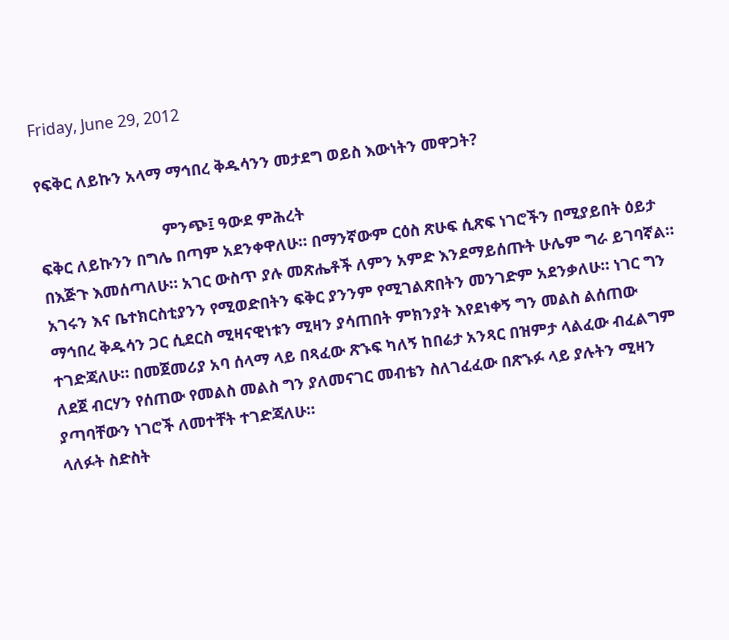Friday, June 29, 2012

የፍቅር ለይኩን አላማ ማኅበረ ቅዱሳንን መታደግ ወይስ እውነትን መዋጋት?

                               ምንጭ፤ ዓውደ ምሕረት
ፍቅር ለይኩንን በግሌ በጣም አደንቀዋለሁ። በማንኛውም ርዕስ ጽሁፍ ሲጽፍ ነገሮችን በሚያይበት ዕይታ በእጅጉ እመሰጣለሁ። አገር ውስጥ ያሉ መጽሔቶች ለምን አምድ እንደማይሰጡት ሁሌም ግራ ይገባኛል። አገሩን እና ቤተክርስቲያንን የሚወድበትን ፍቅር ያንንም የሚገልጽበትን መንገድም አደንቃለሁ። ነገር ግን ማኅበረ ቅዱሳን ጋር ሲደርስ ሚዛናዊነቱን ሚዛን ያሳጠበት ምክንያት እየደነቀኝ ግን መልስ ልሰጠው ተገድጃለሁ። በመጀመሪያ አባ ሰላማ ላይ በጻፈው ጽኁፍ ካለኝ ከበሬታ አንጻር በዝምታ ላልፈው ብፈልግም ለደጀ ብርሃን የሰጠው የመልስ መልስ ግን ያለመናገር መብቴን ስለገፈፈው በጽኁፉ ላይ ያሉትን ሚዛን ያጣባቸውን ነገሮች ለመተቸት ተገድጃለሁ።
ላለፉት ስድስት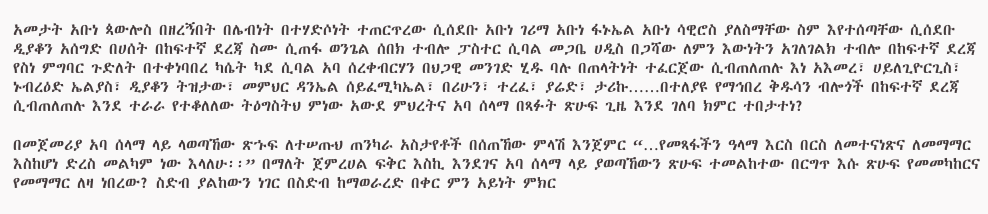አመታት አቡነ ጳውሎስ በዘረኝበት በሌብነት በተሃድሶነት ተጠርጥረው ሲሰደቡ አቡነ ገሪማ አቡነ ፋኑኤል አቡነ ሳዊሮስ ያለስማቸው ስም እየተሰጣቸው ሲሰደቡ ዲያቆን አሰግድ በሀሰት በከፍተኛ ደረጃ ስሙ ሲጠፋ ወንጌል ሰበክ ተብሎ ፓስተር ሲባል መጋቤ ሀዲስ በጋሻው ለምን እውነትን አገለገልክ ተብሎ በከፍተኛ ደረጃ የስነ ምግባር ጉድለት በተቀነባበረ ካሴት ካደ ሲባል አባ ሰረቀብርሃን በህጋዊ መንገድ ሂዱ ባሉ በጠላትነት ተፈርጀው ሲብጠለጠሉ እነ አእመረ፣ ሀይለጊዮርጊስ፣ ኑብረዕድ ኤልያስ፣ ዲያቆን ትዝታው፣ መምህር ዳንኤል ሰይፈሚካኤል፣ በሪሁን፣ ተረፈ፣ ያሬድ፣ ታሪኩ……በተለያዩ የማኅበረ ቅዱሳን ብሎጎች በከፍተኛ ደረጃ ሲብጠለጠሉ እንደ ተራራ የተቆለለው ትዕግስትህ ምነው አውደ ምህረትና አባ ሰላማ በጻፉት ጽሁፍ ጊዜ እንደ ገለባ ክምር ተበታተነ?

በመጀመሪያ አባ ሰላማ ላይ ላወጣኸው ጽኁፍ ለተሠጡህ ጠንካራ አስታየቶች በሰጠኸው ምላሽ እንጀምር “…የመጻፋችን ዓላማ እርስ በርስ ለመተናነጽና ለመማማር እስከሆነ ድረስ መልካም ነው እላለሁ፡፡” በማለት ጀምረሀል ፍቅር እስኪ እንደገና አባ ሰላማ ላይ ያወጣኸውን ጽሁፍ ተመልከተው በርግጥ እሱ ጽሁፍ የመመካከርና የመማማር ለዛ ነበረው? ስድብ ያልከውን ነገር በስድብ ከማወራረድ በቀር ምን አይነት ምክር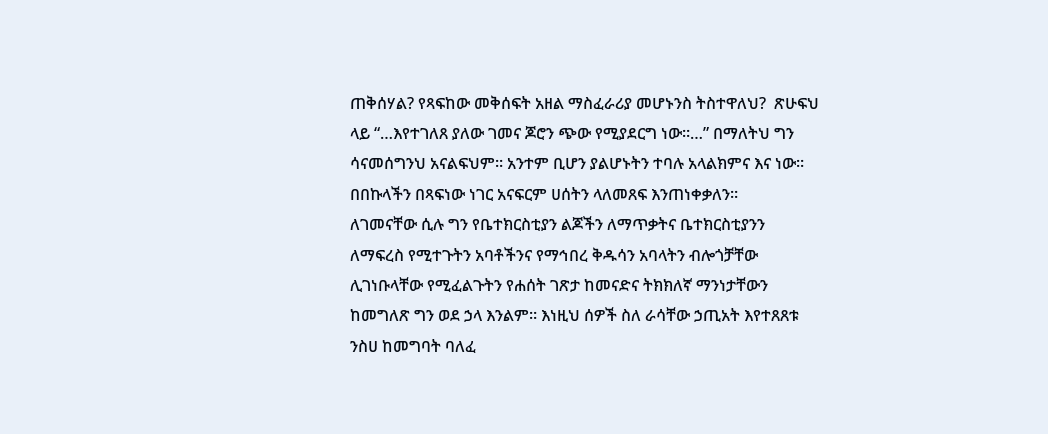ጠቅሰሃል? የጻፍከው መቅሰፍት አዘል ማስፈራሪያ መሆኑንስ ትስተዋለህ?  ጽሁፍህ ላይ “…እየተገለጸ ያለው ገመና ጆሮን ጭው የሚያደርግ ነው።…” በማለትህ ግን ሳናመሰግንህ አናልፍህም። አንተም ቢሆን ያልሆኑትን ተባሉ አላልክምና እና ነው። በበኩላችን በጻፍነው ነገር አናፍርም ሀሰትን ላለመጸፍ እንጠነቀቃለን።
ለገመናቸው ሲሉ ግን የቤተክርስቲያን ልጆችን ለማጥቃትና ቤተክርስቲያንን ለማፍረስ የሚተጉትን አባቶችንና የማኅበረ ቅዱሳን አባላትን ብሎጎቻቸው ሊገነቡላቸው የሚፈልጉትን የሐሰት ገጽታ ከመናድና ትክክለኛ ማንነታቸውን ከመግለጽ ግን ወደ ኃላ እንልም። እነዚህ ሰዎች ስለ ራሳቸው ኃጢአት እየተጸጸቱ ንስሀ ከመግባት ባለፈ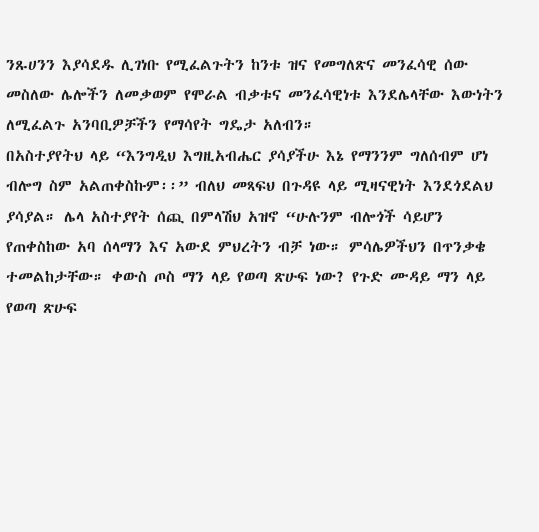ንጹሀንን እያሳደዱ ሊገነቡ የሚፈልጉትን ከንቱ ዝና የመግለጽና መንፈሳዊ ሰው መስለው ሌሎችን ለመቃወም የሞራል ብቃቱና መንፈሳዊነቱ እንደሌላቸው እውነትን ለሚፈልጉ አንባቢዎቻችን የማሳየት ግዴታ አለብን።
በአስተያየትህ ላይ “እንግዲህ እግዚአብሔር ያሳያችሁ እኔ የማንንም ግለሰብም ሆነ ብሎግ ስም አልጠቀስኩም፡፡” ብለህ መጻፍህ በጉዳዩ ላይ ሚዛናዊነት እንደጎደልህ ያሳያል። ሌላ አስተያየት ሰጪ በምላሽህ አዝኖ “ሁሉንም ብሎጎች ሳይሆን የጠቀስከው አባ ሰላማን እና አውደ ምህረትን ብቻ ነው። ምሳሌዎችህን በጥንቃቄ ተመልከታቸው። ቀውስ ጦስ ማን ላይ የወጣ ጽሁፍ ነው? የጉድ ሙዳይ ማን ላይ የወጣ ጽሁፍ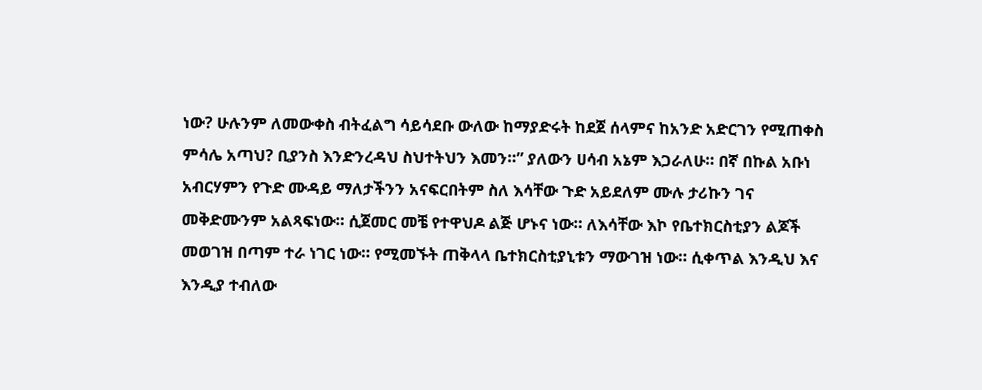ነው? ሁሉንም ለመውቀስ ብትፈልግ ሳይሳደቡ ውለው ከማያድሩት ከደጀ ሰላምና ከአንድ አድርገን የሚጠቀስ ምሳሌ አጣህ? ቢያንስ እንድንረዳህ ስህተትህን እመን።” ያለውን ሀሳብ አኔም እጋራለሁ። በኛ በኩል አቡነ አብርሃምን የጉድ ሙዳይ ማለታችንን አናፍርበትም ስለ እሳቸው ጉድ አይደለም ሙሉ ታሪኩን ገና መቅድሙንም አልጻፍነው። ሲጀመር መቼ የተዋህዶ ልጅ ሆኑና ነው። ለእሳቸው እኮ የቤተክርስቲያን ልጆች መወገዝ በጣም ተራ ነገር ነው። የሚመኙት ጠቅላላ ቤተክርስቲያኒቱን ማውገዝ ነው። ሲቀጥል እንዲህ እና እንዲያ ተብለው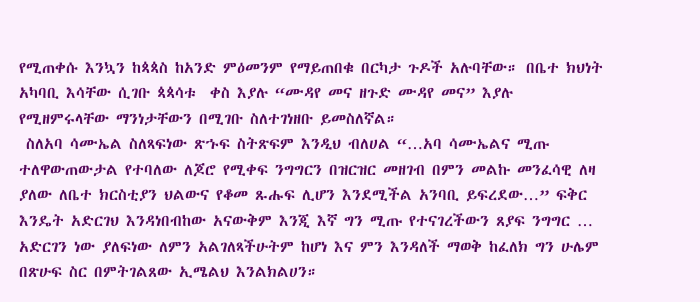የሚጠቀሱ እንኳን ከጳጳስ ከአንድ ምዕመንም የማይጠበቁ በርካታ ጉዶች አሉባቸው። በቤተ ክህነት አካባቢ እሳቸው ሲገቡ ጳጳሳቱ  ቀስ እያሉ “ሙዳየ መና ዘጉድ ሙዳየ መና” እያሉ የሚዘምሩላቸው ማንነታቸውን በሚገቡ ስለተገነዘቡ ይመስለኛል።
 ስለአባ ሳሙኤል ስለጻፍነው ጽኁፍ ስትጽፍም እንዲህ ብለሀል “…አባ ሳሙኤልና ሚጡ ተለዋውጠውታል የተባለው ለጆሮ የሚቀፍ ንግግርን በዝርዝር መዘገብ በምን መልኩ መንፈሳዊ ለዛ ያለው ለቤተ ክርስቲያን ህልውና የቆመ ጹሑፍ ሊሆን እንደሚችል አንባቢ ይፍረደው…” ፍቅር እንዴት አድርገህ እንዳነበብከው አናውቅም እንጂ እኛ ግን ሚጡ የተናገረችውን ጸያፍ ንግግር … አድርገን ነው ያለፍነው ለምን አልገለጻችሁትም ከሆነ እና ምን እንዳለች ማወቅ ከፈለክ ግን ሁሌም በጽሁፍ ስር በምትገልጸው ኢሜልህ እንልክልሀን።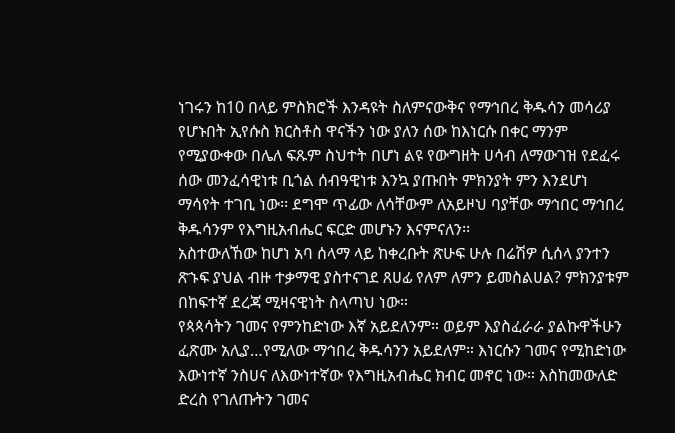ነገሩን ከ10 በላይ ምስክሮች እንዳዩት ስለምናውቅና የማኅበረ ቅዱሳን መሳሪያ የሆኑበት ኢየሱስ ክርስቶስ ዋናችን ነው ያለን ሰው ከእነርሱ በቀር ማንም የሚያውቀው በሌለ ፍጹም ስህተት በሆነ ልዩ የውግዘት ሀሳብ ለማውገዝ የደፈሩ ሰው መንፈሳዊነቱ ቢጎል ሰብዓዊነቱ እንኳ ያጡበት ምክንያት ምን እንደሆነ ማሳየት ተገቢ ነው፡፡ ደግሞ ጥፊው ለሳቸውም ለአይዞህ ባያቸው ማኅበር ማኅበረ ቅዱሳንም የእግዚአብሔር ፍርድ መሆኑን እናምናለን፡፡
አስተውለኸው ከሆነ አባ ሰላማ ላይ ከቀረቡት ጽሁፍ ሁሉ በሬሽዎ ሲሰላ ያንተን ጽኁፍ ያህል ብዙ ተቃማዊ ያስተናገደ ጸሀፊ የለም ለምን ይመስልሀል? ምክንያቱም በከፍተኛ ደረጃ ሚዛናዊነት ስላጣህ ነው።
የጳጳሳትን ገመና የምንከድነው እኛ አይደለንም። ወይም እያስፈራራ ያልኩዋችሁን ፈጽሙ አሊያ…የሚለው ማኅበረ ቅዱሳንን አይደለም። እነርሱን ገመና የሚከድነው እውነተኛ ንስሀና ለእውነተኛው የእግዚአብሔር ክብር መኖር ነው። እስከመውለድ ድረስ የገለጡትን ገመና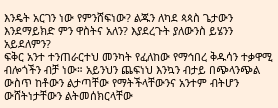እንዴት አርገን ነው የምንሸፍነው? ልጁን ለካደ ጳጳስ ጌታውን እንደማይክድ ምን ዋስትና አለን? እያደረጉት ያለውንስ ይሄንን አይደለምን?
ፍቅር አንተ ተንጠራርተህ መንካት የፈለከው የማኅበረ ቅዱሳን ተቃዋሚ ብሎጎችን ብቻ ነው። አይንህን ጨፍነህ እንኳን ብታይ በጭላንጭል ውስጥ ከቶውን ልታጣቸው የማትችላቸውንና አንተም ብትሆን  ውሸትነታቸውን ልትመሰክርላቸው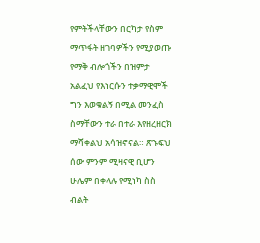የምትችላቸውን በርካታ የስም ማጥፋት ዘገባዎችን የሚያወጡ የማቅ ብሎጎችን በዝምታ አልፈህ የእነርሱን ተቃማዊሞች ግን እወቁልኝ በሚል መንፈስ ስማቸውን ተራ በተራ እየዘረዘርክ ማሻቀልህ አሳዝኖናል። ጽኁፍህ ሰው ምንም ሚዛናዊ ቢሆን ሁሌም በቀላሉ የሚነካ ስስ ብልት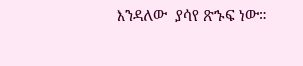እንዳለው  ያሳየ ጽኁፍ ነው።